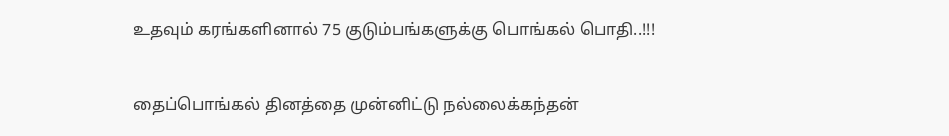உதவும் கரங்களினால் 75 குடும்பங்களுக்கு பொங்கல் பொதி..!!!


தைப்பொங்கல் தினத்தை முன்னிட்டு நல்லைக்கந்தன்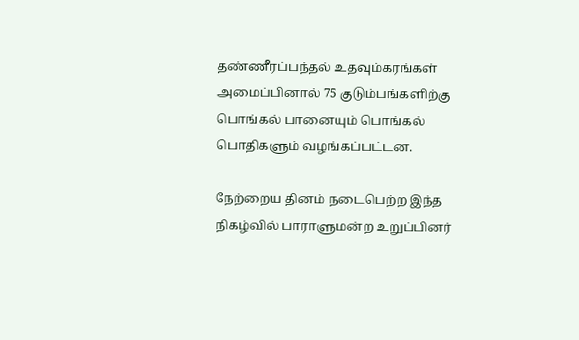தண்ணீரப்பந்தல் உதவும்கரங்கள் அமைப்பினால் 75 குடும்பங்களிற்கு பொங்கல் பானையும் பொங்கல் பொதிகளும் வழங்கப்பட்டன.

நேற்றைய தினம் நடைபெற்ற இந்த நிகழ்வில் பாராளுமன்ற உறுப்பினர்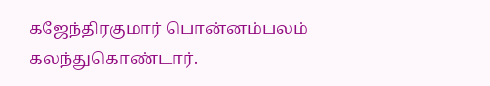கஜேந்திரகுமார் பொன்னம்பலம் கலந்துகொண்டார்.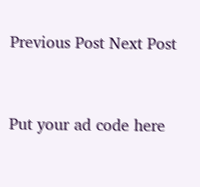Previous Post Next Post


Put your ad code here